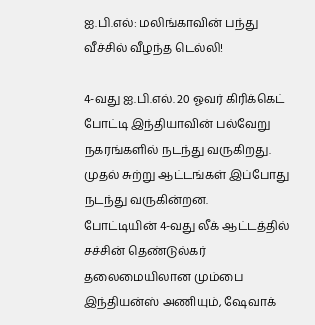ஐ.பி.எல்: மலிங்காவின் பந்து வீச்சில் வீழந்த டெல்லி!

4-வது ஐ.பி.எல். 20 ஓவர் கிரிக்கெட் போட்டி இந்தியாவின் பல்வேறு நகரங்களில் நடந்து வருகிறது. முதல் சுற்று ஆட்டங்கள் இப்போது நடந்து வருகின்றன.
போட்டியின் 4-வது லீக் ஆட்டத்தில் சச்சின் தெண்டுல்கர் தலைமையிலான மும்பை இந்தியன்ஸ் அணியும், ஷேவாக்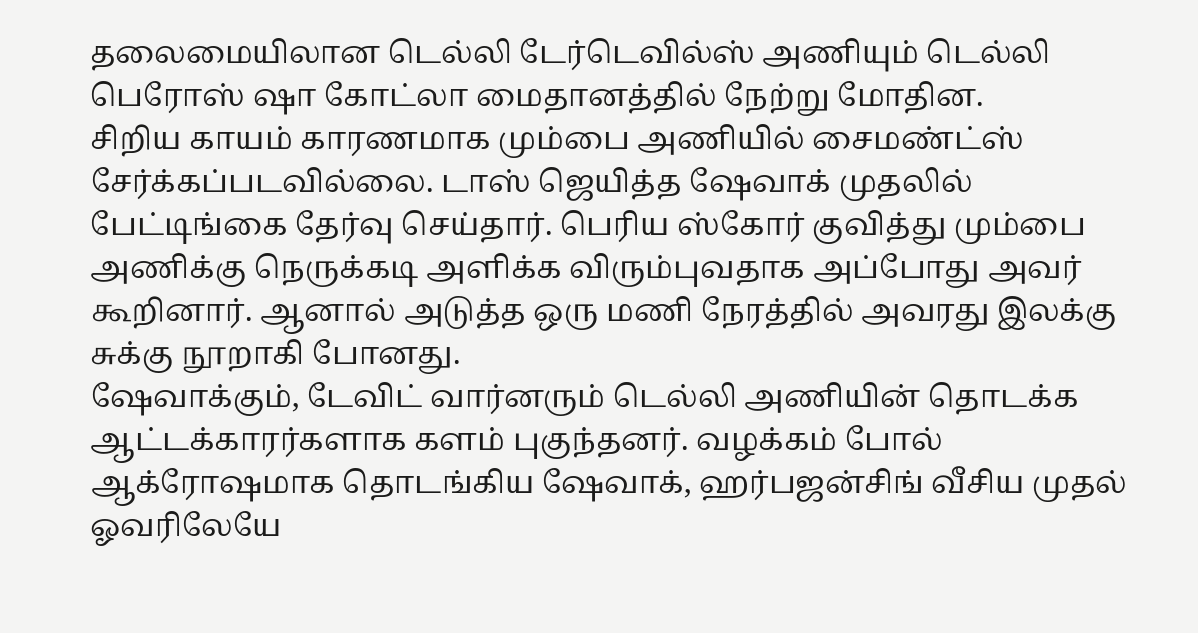தலைமையிலான டெல்லி டேர்டெவில்ஸ் அணியும் டெல்லி பெரோஸ் ஷா கோட்லா மைதானத்தில் நேற்று மோதின.
சிறிய காயம் காரணமாக மும்பை அணியில் சைமண்ட்ஸ் சேர்க்கப்படவில்லை. டாஸ் ஜெயித்த ஷேவாக் முதலில் பேட்டிங்கை தேர்வு செய்தார். பெரிய ஸ்கோர் குவித்து மும்பை அணிக்கு நெருக்கடி அளிக்க விரும்புவதாக அப்போது அவர் கூறினார். ஆனால் அடுத்த ஒரு மணி நேரத்தில் அவரது இலக்கு சுக்கு நூறாகி போனது.
ஷேவாக்கும், டேவிட் வார்னரும் டெல்லி அணியின் தொடக்க ஆட்டக்காரர்களாக களம் புகுந்தனர். வழக்கம் போல் ஆக்ரோஷமாக தொடங்கிய ஷேவாக், ஹர்பஜன்சிங் வீசிய முதல் ஓவரிலேயே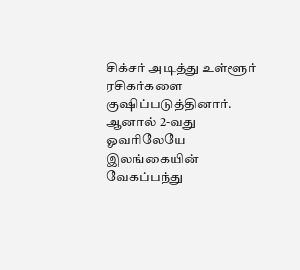சிக்சர் அடித்து உள்ளூர் ரசிகர்களை குஷிப்படுத்தினார்.
ஆனால் 2-வது ஓவரிலேயே இலங்கையின் வேகப்பந்து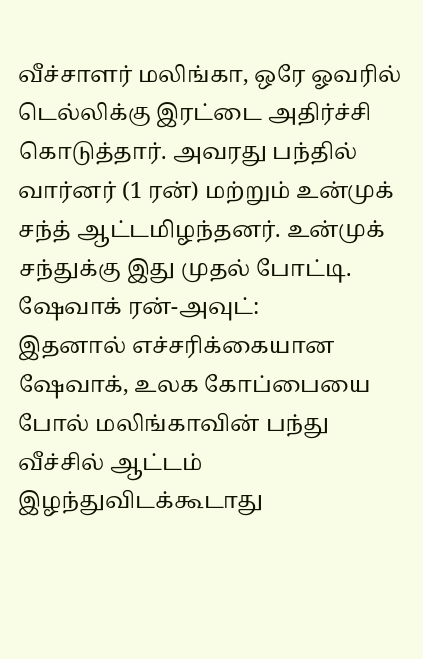வீச்சாளர் மலிங்கா, ஒரே ஓவரில் டெல்லிக்கு இரட்டை அதிர்ச்சி கொடுத்தார். அவரது பந்தில் வார்னர் (1 ரன்) மற்றும் உன்முக் சந்த் ஆட்டமிழந்தனர். உன்முக் சந்துக்கு இது முதல் போட்டி.
ஷேவாக் ரன்-அவுட்:
இதனால் எச்சரிக்கையான ஷேவாக், உலக கோப்பையை போல் மலிங்காவின் பந்து வீச்சில் ஆட்டம் இழந்துவிடக்கூடாது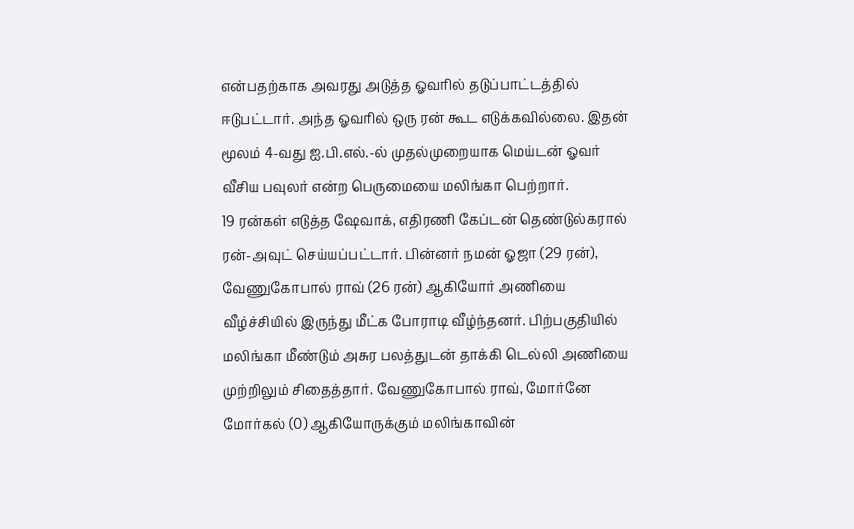என்பதற்காக அவரது அடுத்த ஓவரில் தடுப்பாட்டத்தில் ஈடுபட்டார். அந்த ஓவரில் ஒரு ரன் கூட எடுக்கவில்லை. இதன் மூலம் 4-வது ஐ.பி.எல்.-ல் முதல்முறையாக மெய்டன் ஓவர் வீசிய பவுலர் என்ற பெருமையை மலிங்கா பெற்றார்.
19 ரன்கள் எடுத்த ஷேவாக், எதிரணி கேப்டன் தெண்டுல்கரால் ரன்-அவுட் செய்யப்பட்டார். பின்னர் நமன் ஓஜா (29 ரன்), வேணுகோபால் ராவ் (26 ரன்) ஆகியோர் அணியை வீழ்ச்சியில் இருந்து மீட்க போராடி வீழ்ந்தனர். பிற்பகுதியில் மலிங்கா மீண்டும் அசுர பலத்துடன் தாக்கி டெல்லி அணியை முற்றிலும் சிதைத்தார். வேணுகோபால் ராவ், மோர்னே மோர்கல் (0) ஆகியோருக்கும் மலிங்காவின்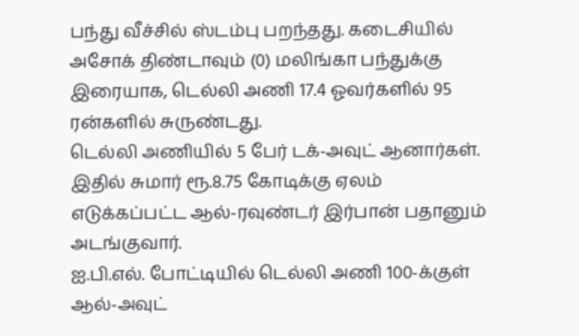பந்து வீச்சில் ஸ்டம்பு பறந்தது. கடைசியில் அசோக் திண்டாவும் (0) மலிங்கா பந்துக்கு இரையாக, டெல்லி அணி 17.4 ஓவர்களில் 95 ரன்களில் சுருண்டது.
டெல்லி அணியில் 5 பேர் டக்-அவுட் ஆனார்கள். இதில் சுமார் ரூ.8.75 கோடிக்கு ஏலம் எடுக்கப்பட்ட ஆல்-ரவுண்டர் இர்பான் பதானும் அடங்குவார்.
ஐ.பி.எல். போட்டியில் டெல்லி அணி 100-க்குள் ஆல்-அவுட்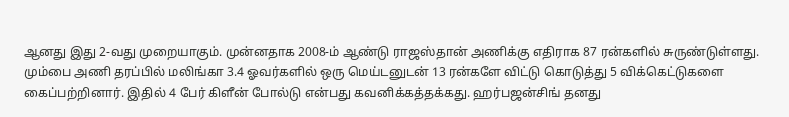ஆனது இது 2-வது முறையாகும். முன்னதாக 2008-ம் ஆண்டு ராஜஸ்தான் அணிக்கு எதிராக 87 ரன்களில் சுருண்டுள்ளது.
மும்பை அணி தரப்பில் மலிங்கா 3.4 ஓவர்களில் ஒரு மெய்டனுடன் 13 ரன்களே விட்டு கொடுத்து 5 விக்கெட்டுகளை கைப்பற்றினார். இதில் 4 பேர் கிளீன் போல்டு என்பது கவனிக்கத்தக்கது. ஹர்பஜன்சிங் தனது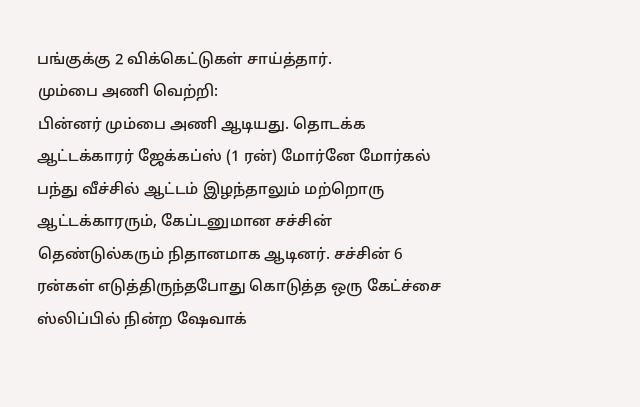பங்குக்கு 2 விக்கெட்டுகள் சாய்த்தார்.
மும்பை அணி வெற்றி:
பின்னர் மும்பை அணி ஆடியது. தொடக்க ஆட்டக்காரர் ஜேக்கப்ஸ் (1 ரன்) மோர்னே மோர்கல் பந்து வீச்சில் ஆட்டம் இழந்தாலும் மற்றொரு ஆட்டக்காரரும், கேப்டனுமான சச்சின் தெண்டுல்கரும் நிதானமாக ஆடினர். சச்சின் 6 ரன்கள் எடுத்திருந்தபோது கொடுத்த ஒரு கேட்ச்சை ஸ்லிப்பில் நின்ற ஷேவாக்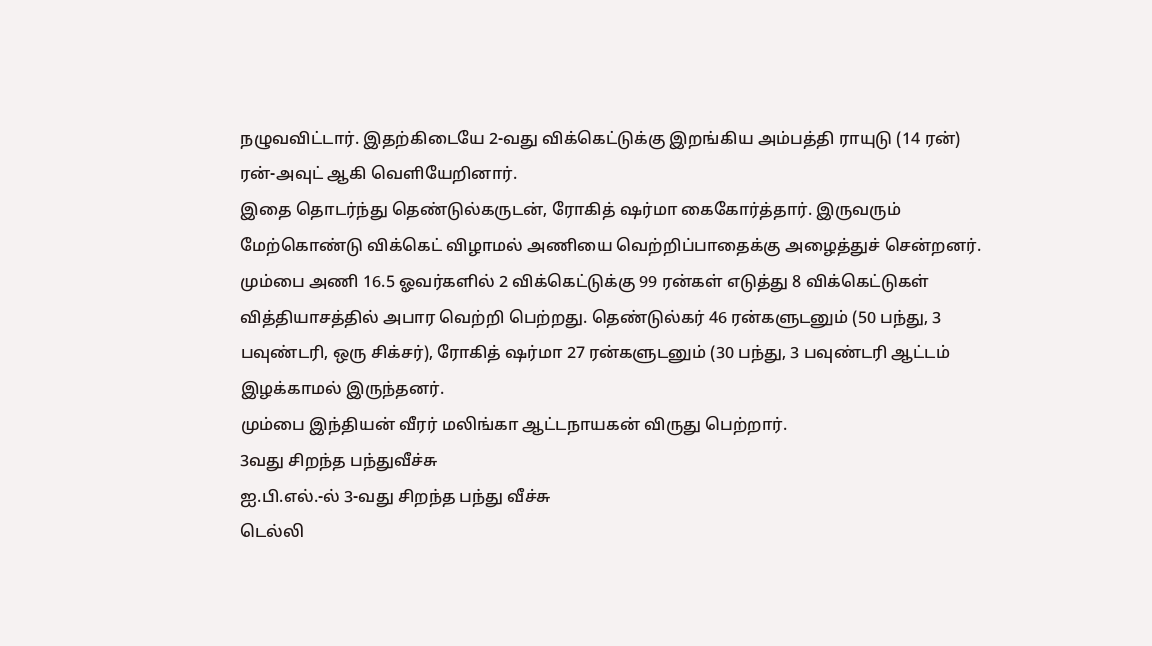நழுவவிட்டார். இதற்கிடையே 2-வது விக்கெட்டுக்கு இறங்கிய அம்பத்தி ராயுடு (14 ரன்) ரன்-அவுட் ஆகி வெளியேறினார்.
இதை தொடர்ந்து தெண்டுல்கருடன், ரோகித் ஷர்மா கைகோர்த்தார். இருவரும் மேற்கொண்டு விக்கெட் விழாமல் அணியை வெற்றிப்பாதைக்கு அழைத்துச் சென்றனர். மும்பை அணி 16.5 ஓவர்களில் 2 விக்கெட்டுக்கு 99 ரன்கள் எடுத்து 8 விக்கெட்டுகள் வித்தியாசத்தில் அபார வெற்றி பெற்றது. தெண்டுல்கர் 46 ரன்களுடனும் (50 பந்து, 3 பவுண்டரி, ஒரு சிக்சர்), ரோகித் ஷர்மா 27 ரன்களுடனும் (30 பந்து, 3 பவுண்டரி ஆட்டம் இழக்காமல் இருந்தனர்.
மும்பை இந்தியன் வீரர் மலிங்கா ஆட்டநாயகன் விருது பெற்றார்.
3வது சிறந்த பந்துவீச்சு
ஐ.பி.எல்.-ல் 3-வது சிறந்த பந்து வீச்சு
டெல்லி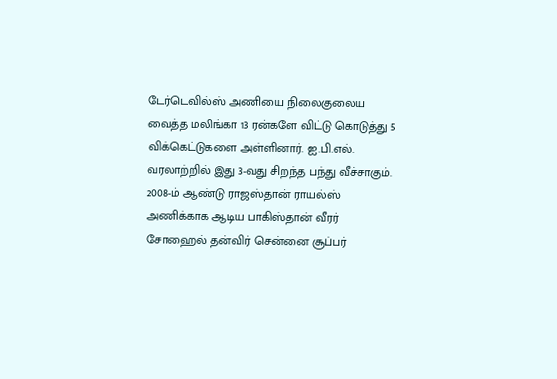டேர்டெவில்ஸ் அணியை நிலைகுலைய வைத்த மலிங்கா 13 ரன்களே விட்டு கொடுத்து 5 விக்கெட்டுகளை அள்ளினார். ஐ.பி.எல். வரலாற்றில் இது 3-வது சிறந்த பந்து வீச்சாகும்.
2008-ம் ஆண்டு ராஜஸ்தான் ராயல்ஸ் அணிக்காக ஆடிய பாகிஸ்தான் வீரர் சோஹைல் தன்விர் சென்னை சூப்பர்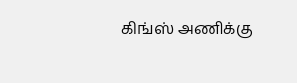கிங்ஸ் அணிக்கு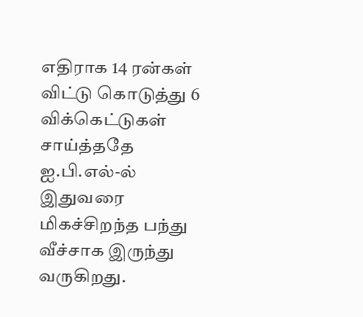எதிராக 14 ரன்கள் விட்டு கொடுத்து 6 விக்கெட்டுகள் சாய்த்ததே ஐ.பி.எல்-ல் இதுவரை மிகச்சிறந்த பந்து வீச்சாக இருந்து வருகிறது.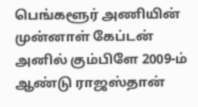பெங்களூர் அணியின் முன்னாள் கேப்டன் அனில் கும்பிளே 2009-ம் ஆண்டு ராஜஸ்தான்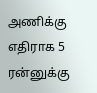அணிக்கு எதிராக 5 ரன்னுக்கு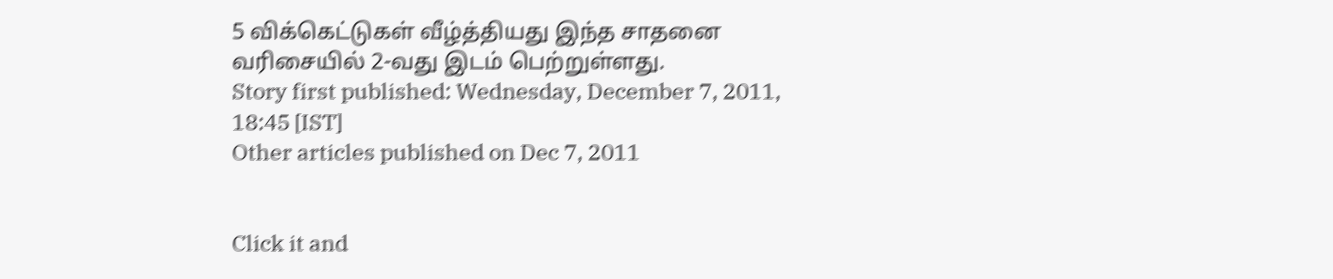5 விக்கெட்டுகள் வீழ்த்தியது இந்த சாதனை வரிசையில் 2-வது இடம் பெற்றுள்ளது.
Story first published: Wednesday, December 7, 2011, 18:45 [IST]
Other articles published on Dec 7, 2011


Click it and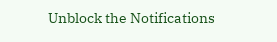Unblock the Notifications